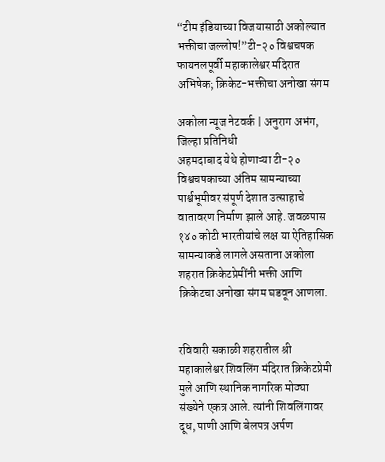“टीम इंडियाच्या विजयासाठी अकोल्यात भक्तीचा जल्लोष!”टी-२० विश्वचषक फायनलपूर्वी महाकालेश्वर मंदिरात अभिषेक; क्रिकेट-भक्तीचा अनोखा संगम

अकोला न्यूज नेटवर्क | अनुराग अभंग, जिल्हा प्रतिनिधी
अहमदाबाद येथे होणाऱ्या टी-२० विश्वचषकाच्या अंतिम सामन्याच्या पार्श्वभूमीवर संपूर्ण देशात उत्साहाचे वातावरण निर्माण झाले आहे. जवळपास १४० कोटी भारतीयांचे लक्ष या ऐतिहासिक सामन्याकडे लागले असताना अकोला शहरात क्रिकेटप्रेमींनी भक्ती आणि क्रिकेटचा अनोखा संगम घडवून आणला.


रविवारी सकाळी शहरातील श्री महाकालेश्वर शिवलिंग मंदिरात क्रिकेटप्रेमी मुले आणि स्थानिक नागरिक मोठ्या संख्येने एकत्र आले. त्यांनी शिवलिंगावर दूध, पाणी आणि बेलपत्र अर्पण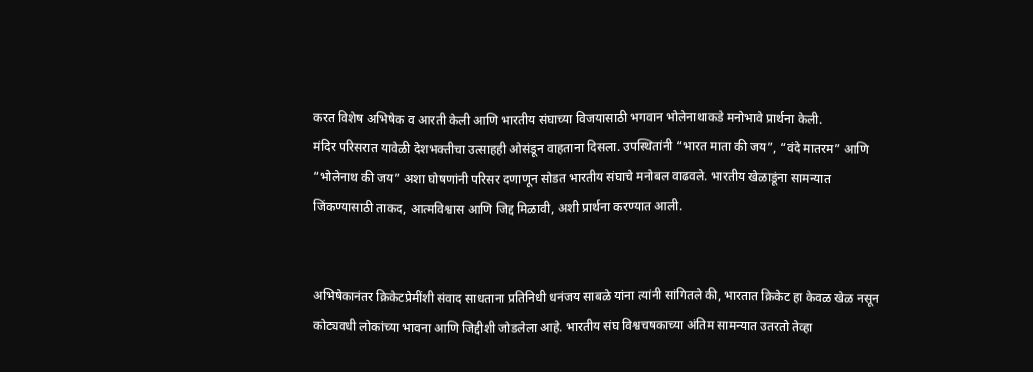करत विशेष अभिषेक व आरती केली आणि भारतीय संघाच्या विजयासाठी भगवान भोलेनाथाकडे मनोभावे प्रार्थना केली.
मंदिर परिसरात यावेळी देशभक्तीचा उत्साहही ओसंडून वाहताना दिसला. उपस्थितांनी “भारत माता की जय”, “वंदे मातरम” आणि “भोलेनाथ की जय” अशा घोषणांनी परिसर दणाणून सोडत भारतीय संघाचे मनोबल वाढवले. भारतीय खेळाडूंना सामन्यात जिंकण्यासाठी ताकद, आत्मविश्वास आणि जिद्द मिळावी, अशी प्रार्थना करण्यात आली.


अभिषेकानंतर क्रिकेटप्रेमींशी संवाद साधताना प्रतिनिधी धनंजय साबळे यांना त्यांनी सांगितले की, भारतात क्रिकेट हा केवळ खेळ नसून कोट्यवधी लोकांच्या भावना आणि जिद्दीशी जोडलेला आहे. भारतीय संघ विश्वचषकाच्या अंतिम सामन्यात उतरतो तेव्हा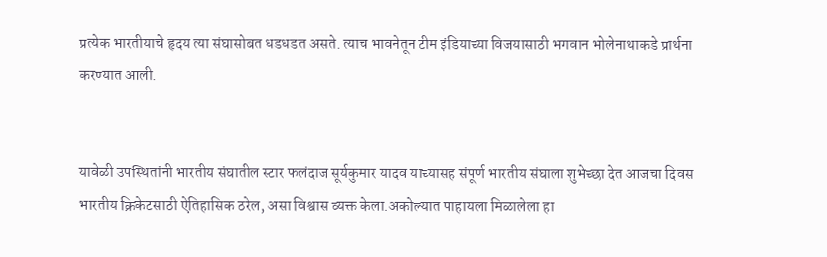प्रत्येक भारतीयाचे हृदय त्या संघासोबत धडधडत असते. त्याच भावनेतून टीम इंडियाच्या विजयासाठी भगवान भोलेनाथाकडे प्रार्थना करण्यात आली.


यावेळी उपस्थितांनी भारतीय संघातील स्टार फलंदाज सूर्यकुमार यादव याच्यासह संपूर्ण भारतीय संघाला शुभेच्छा देत आजचा दिवस भारतीय क्रिकेटसाठी ऐतिहासिक ठरेल, असा विश्वास व्यक्त केला.अकोल्यात पाहायला मिळालेला हा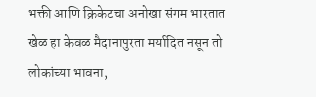भक्ती आणि क्रिकेटचा अनोखा संगम भारतात खेळ हा केवळ मैदानापुरता मर्यादित नसून तो लोकांच्या भावना,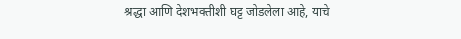श्रद्धा आणि देशभक्तीशी घट्ट जोडलेला आहे, याचे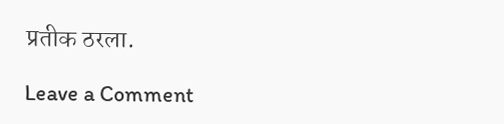प्रतीक ठरला.

Leave a Comment